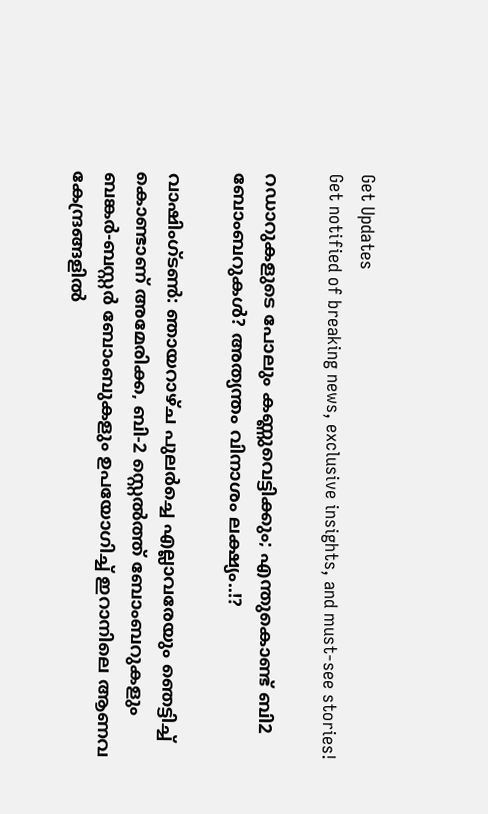Get Updates
Get notified of breaking news, exclusive insights, and must-see stories!

റഡാറുകളുടെ പോലും കണ്ണുവെട്ടിക്കും; എന്തുകൊണ്ട് ബി2 ബോംബറുകള്‍? അത്യന്തം വിനാശം ലക്ഷ്യം..!?

വാഷിംഗ്ടണ്‍: ഞായറാഴ്ച പുലര്‍ച്ചെ എല്ലാവരേയും ഞെട്ടിച്ച് കൊണ്ടാണ് അമേരിക്ക, ബി-2 സ്റ്റെല്‍ത്ത് ബോംബറുകളും ബങ്കര്‍-ബസ്റ്റര്‍ ബോംബുകളും ഉപയോഗിച്ച് ഇറാനിലെ ആണവ കേന്ദ്രങ്ങളില്‍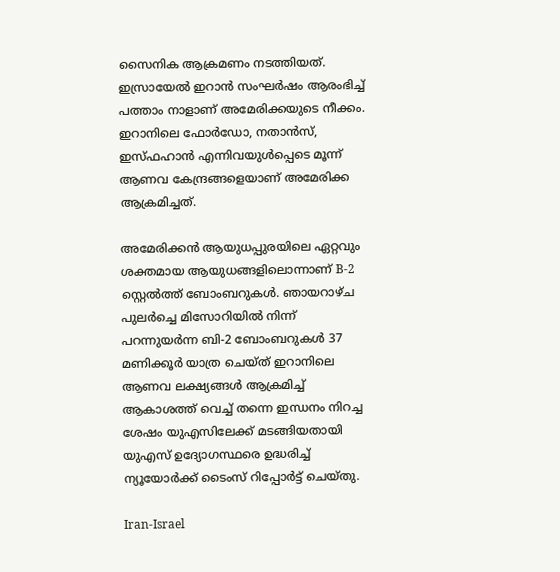സൈനിക ആക്രമണം നടത്തിയത്. ഇസ്രായേല്‍ ഇറാന്‍ സംഘര്‍ഷം ആരംഭിച്ച് പത്താം നാളാണ് അമേരിക്കയുടെ നീക്കം. ഇറാനിലെ ഫോര്‍ഡോ, നതാന്‍സ്, ഇസ്ഫഹാന്‍ എന്നിവയുള്‍പ്പെടെ മൂന്ന് ആണവ കേന്ദ്രങ്ങളെയാണ് അമേരിക്ക ആക്രമിച്ചത്.

അമേരിക്കന്‍ ആയുധപ്പുരയിലെ ഏറ്റവും ശക്തമായ ആയുധങ്ങളിലൊന്നാണ് B-2 സ്റ്റെല്‍ത്ത് ബോംബറുകള്‍. ഞായറാഴ്ച പുലര്‍ച്ചെ മിസോറിയില്‍ നിന്ന് പറന്നുയര്‍ന്ന ബി-2 ബോംബറുകള്‍ 37 മണിക്കൂര്‍ യാത്ര ചെയ്ത് ഇറാനിലെ ആണവ ലക്ഷ്യങ്ങള്‍ ആക്രമിച്ച് ആകാശത്ത് വെച്ച് തന്നെ ഇന്ധനം നിറച്ച ശേഷം യുഎസിലേക്ക് മടങ്ങിയതായി യുഎസ് ഉദ്യോഗസ്ഥരെ ഉദ്ധരിച്ച് ന്യൂയോര്‍ക്ക് ടൈംസ് റിപ്പോര്‍ട്ട് ചെയ്തു.

Iran-Israel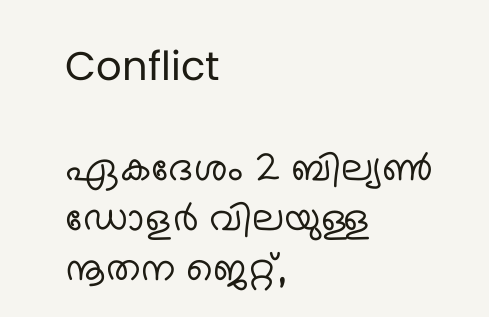Conflict

ഏകദേശം 2 ബില്യണ്‍ ഡോളര്‍ വിലയുള്ള നൂതന ജെറ്റ്,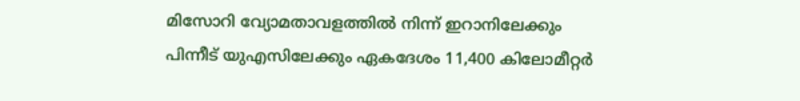മിസോറി വ്യോമതാവളത്തില്‍ നിന്ന് ഇറാനിലേക്കും പിന്നീട് യുഎസിലേക്കും ഏകദേശം 11,400 കിലോമീറ്റര്‍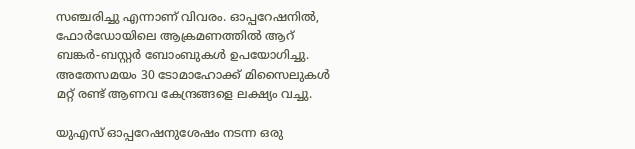സഞ്ചരിച്ചു എന്നാണ് വിവരം. ഓപ്പറേഷനില്‍, ഫോര്‍ഡോയിലെ ആക്രമണത്തില്‍ ആറ് ബങ്കര്‍-ബസ്റ്റര്‍ ബോംബുകള്‍ ഉപയോഗിച്ചു. അതേസമയം 30 ടോമാഹോക്ക് മിസൈലുകള്‍ മറ്റ് രണ്ട് ആണവ കേന്ദ്രങ്ങളെ ലക്ഷ്യം വച്ചു.

യുഎസ് ഓപ്പറേഷനുശേഷം നടന്ന ഒരു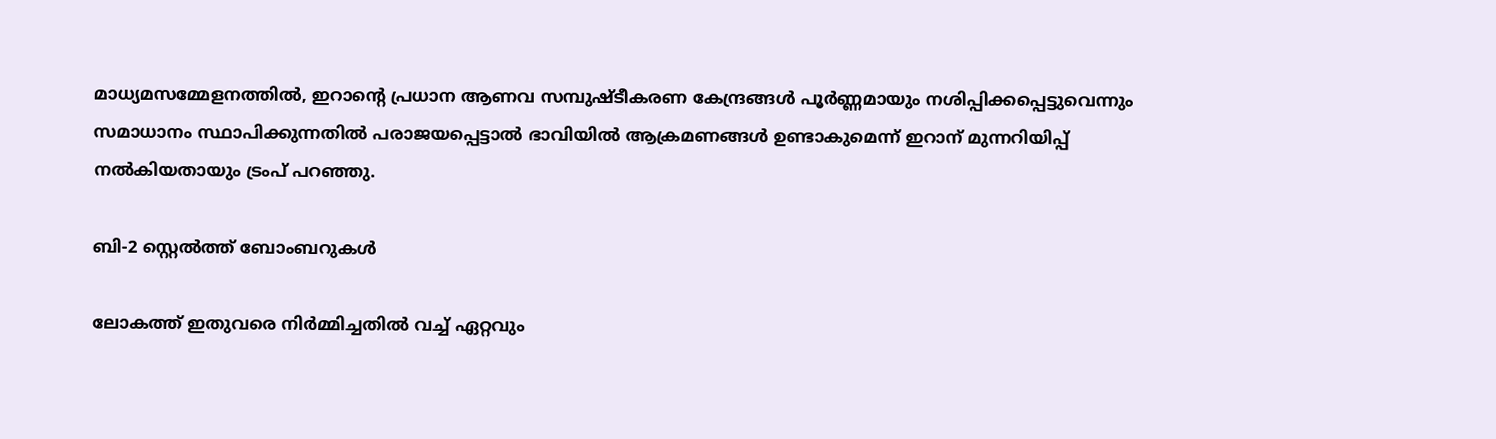മാധ്യമസമ്മേളനത്തില്‍, ഇറാന്റെ പ്രധാന ആണവ സമ്പുഷ്ടീകരണ കേന്ദ്രങ്ങള്‍ പൂര്‍ണ്ണമായും നശിപ്പിക്കപ്പെട്ടുവെന്നും സമാധാനം സ്ഥാപിക്കുന്നതില്‍ പരാജയപ്പെട്ടാല്‍ ഭാവിയില്‍ ആക്രമണങ്ങള്‍ ഉണ്ടാകുമെന്ന് ഇറാന് മുന്നറിയിപ്പ് നല്‍കിയതായും ട്രംപ് പറഞ്ഞു.

ബി-2 സ്റ്റെല്‍ത്ത് ബോംബറുകള്‍

ലോകത്ത് ഇതുവരെ നിര്‍മ്മിച്ചതില്‍ വച്ച് ഏറ്റവും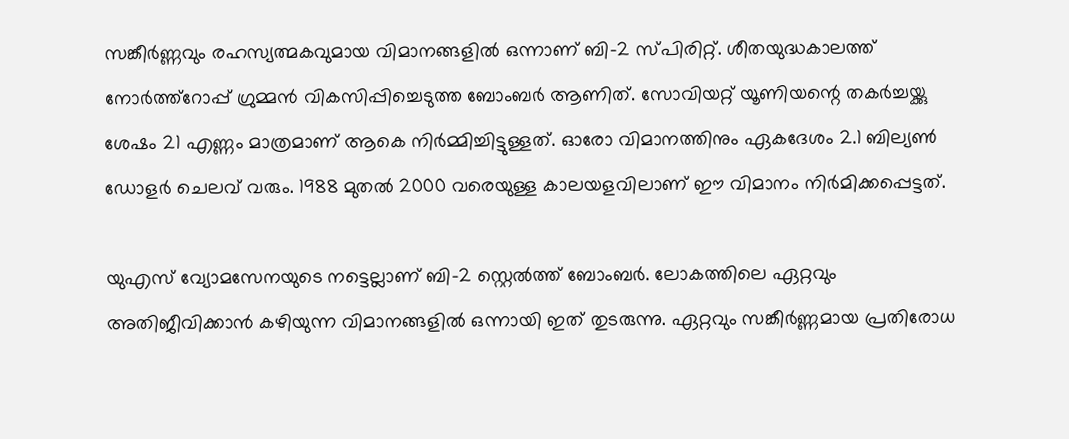സങ്കീര്‍ണ്ണവും രഹസ്യത്മകവുമായ വിമാനങ്ങളില്‍ ഒന്നാണ് ബി-2 സ്പിരിറ്റ്. ശീതയുദ്ധകാലത്ത് നോര്‍ത്ത്റോപ്പ് ഗ്രുമ്മന്‍ വികസിപ്പിച്ചെടുത്ത ബോംബര്‍ ആണിത്. സോവിയറ്റ് യൂണിയന്റെ തകര്‍ച്ചയ്ക്കു ശേഷം 21 എണ്ണം മാത്രമാണ് ആകെ നിര്‍മ്മിച്ചിട്ടുള്ളത്. ഓരോ വിമാനത്തിനും ഏകദേശം 2.1 ബില്യണ്‍ ഡോളര്‍ ചെലവ് വരും. 1988 മുതല്‍ 2000 വരെയുള്ള കാലയളവിലാണ് ഈ വിമാനം നിര്‍മിക്കപ്പെട്ടത്.

യുഎസ് വ്യോമസേനയുടെ നട്ടെല്ലാണ് ബി-2 സ്റ്റെല്‍ത്ത് ബോംബര്‍. ലോകത്തിലെ ഏറ്റവും അതിജീവിക്കാന്‍ കഴിയുന്ന വിമാനങ്ങളില്‍ ഒന്നായി ഇത് തുടരുന്നു. ഏറ്റവും സങ്കീര്‍ണ്ണമായ പ്രതിരോധ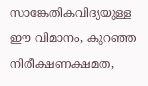സാങ്കേതികവിദ്യയുള്ള ഈ വിമാനം, കുറഞ്ഞ നിരീക്ഷണക്ഷമത,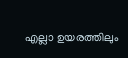എല്ലാ ഉയരത്തിലും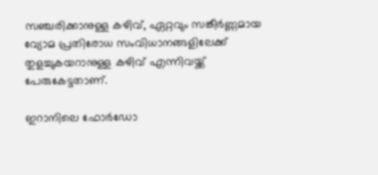സഞ്ചരിക്കാനുള്ള കഴിവ്, ഏറ്റവും സങ്കീര്‍ണ്ണമായ വ്യോമ പ്രതിരോധ സംവിധാനങ്ങളിലേക്ക് തുളച്ചുകയറാനുള്ള കഴിവ് എന്നിവയ്ക്ക് പേരുകേട്ടതാണ്.

ഇറാനിലെ ഫോര്‍ഡോ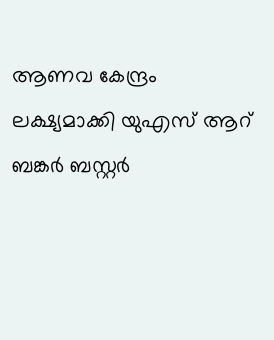ആണവ കേന്ദ്രം ലക്ഷ്യമാക്കി യുഎസ് ആറ് ബങ്കര്‍ ബസ്റ്റര്‍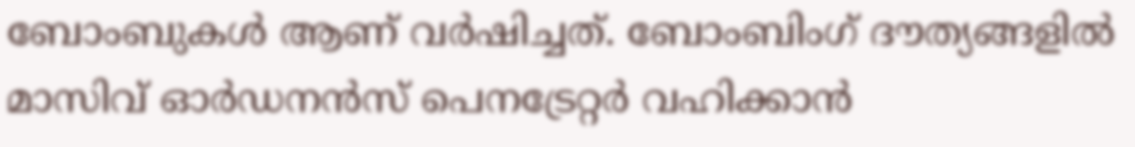ബോംബുകള്‍ ആണ് വര്‍ഷിച്ചത്. ബോംബിംഗ് ദൗത്യങ്ങളില്‍ മാസിവ് ഓര്‍ഡനന്‍സ് പെനട്രേറ്റര്‍ വഹിക്കാന്‍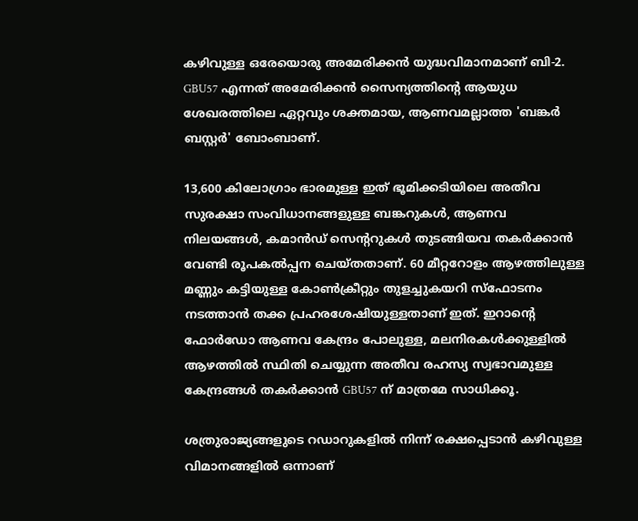കഴിവുള്ള ഒരേയൊരു അമേരിക്കന്‍ യുദ്ധവിമാനമാണ് ബി-2. GBU57 എന്നത് അമേരിക്കന്‍ സൈന്യത്തിന്റെ ആയുധ ശേഖരത്തിലെ ഏറ്റവും ശക്തമായ, ആണവമല്ലാത്ത 'ബങ്കര്‍ ബസ്റ്റര്‍' ബോംബാണ്.

13,600 കിലോഗ്രാം ഭാരമുള്ള ഇത് ഭൂമിക്കടിയിലെ അതീവ സുരക്ഷാ സംവിധാനങ്ങളുള്ള ബങ്കറുകള്‍, ആണവ നിലയങ്ങള്‍, കമാന്‍ഡ് സെന്ററുകള്‍ തുടങ്ങിയവ തകര്‍ക്കാന്‍ വേണ്ടി രൂപകല്‍പ്പന ചെയ്തതാണ്. 60 മീറ്ററോളം ആഴത്തിലുള്ള മണ്ണും കട്ടിയുള്ള കോണ്‍ക്രീറ്റും തുളച്ചുകയറി സ്‌ഫോടനം നടത്താന്‍ തക്ക പ്രഹരശേഷിയുള്ളതാണ് ഇത്. ഇറാന്റെ ഫോര്‍ഡോ ആണവ കേന്ദ്രം പോലുള്ള, മലനിരകള്‍ക്കുള്ളില്‍ ആഴത്തില്‍ സ്ഥിതി ചെയ്യുന്ന അതീവ രഹസ്യ സ്വഭാവമുള്ള കേന്ദ്രങ്ങള്‍ തകര്‍ക്കാന്‍ GBU57 ന് മാത്രമേ സാധിക്കൂ.

ശത്രുരാജ്യങ്ങളുടെ റഡാറുകളില്‍ നിന്ന് രക്ഷപ്പെടാന്‍ കഴിവുള്ള വിമാനങ്ങളില്‍ ഒന്നാണ്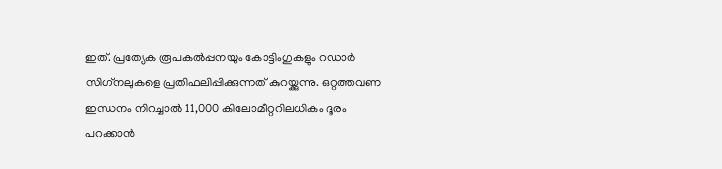ഇത്. പ്രത്യേക രൂപകല്‍പ്പനയും കോട്ടിംഗുകളും റഡാര്‍ സിഗ്‌നലുകളെ പ്രതിഫലിപ്പിക്കുന്നത് കുറയ്ക്കുന്നു. ഒറ്റത്തവണ ഇന്ധനം നിറച്ചാല്‍ 11,000 കിലോമീറ്ററിലധികം ദൂരം പറക്കാന്‍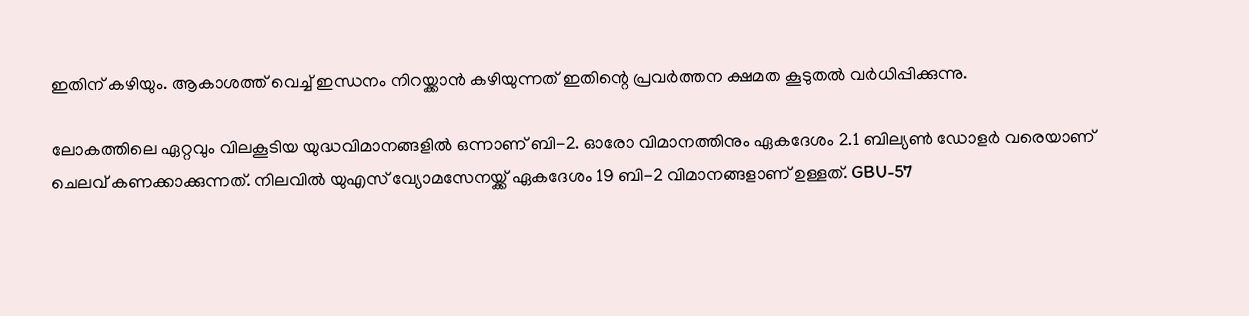ഇതിന് കഴിയും. ആകാശത്ത് വെച്ച് ഇന്ധനം നിറയ്ക്കാന്‍ കഴിയുന്നത് ഇതിന്റെ പ്രവര്‍ത്തന ക്ഷമത കൂടുതല്‍ വര്‍ധിപ്പിക്കുന്നു.

ലോകത്തിലെ ഏറ്റവും വിലകൂടിയ യുദ്ധവിമാനങ്ങളില്‍ ഒന്നാണ് ബി-2. ഓരോ വിമാനത്തിനും ഏകദേശം 2.1 ബില്യണ്‍ ഡോളര്‍ വരെയാണ് ചെലവ് കണക്കാക്കുന്നത്. നിലവില്‍ യുഎസ് വ്യോമസേനയ്ക്ക് ഏകദേശം 19 ബി-2 വിമാനങ്ങളാണ് ഉള്ളത്. GBU-57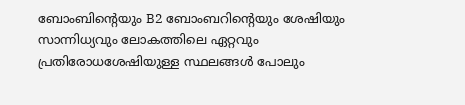ബോംബിന്റെയും B2 ബോംബറിന്റെയും ശേഷിയും സാന്നിധ്യവും ലോകത്തിലെ ഏറ്റവും പ്രതിരോധശേഷിയുള്ള സ്ഥലങ്ങള്‍ പോലും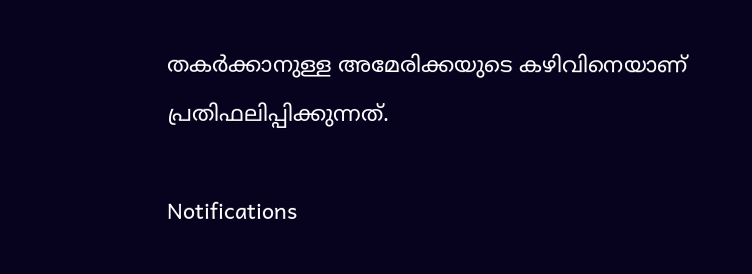തകര്‍ക്കാനുള്ള അമേരിക്കയുടെ കഴിവിനെയാണ് പ്രതിഫലിപ്പിക്കുന്നത്.

Notifications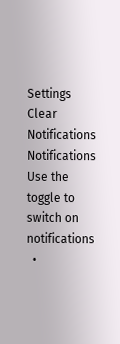Settings
Clear Notifications
Notifications
Use the toggle to switch on notifications
  •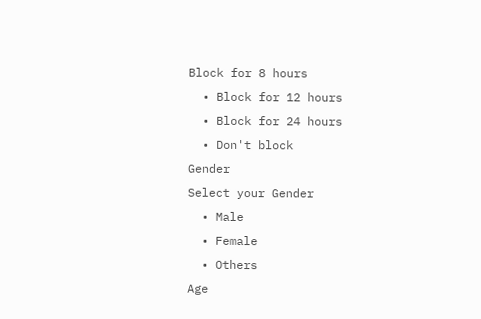Block for 8 hours
  • Block for 12 hours
  • Block for 24 hours
  • Don't block
Gender
Select your Gender
  • Male
  • Female
  • Others
Age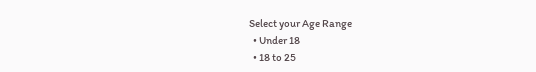Select your Age Range
  • Under 18
  • 18 to 25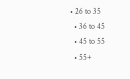• 26 to 35
  • 36 to 45
  • 45 to 55
  • 55+